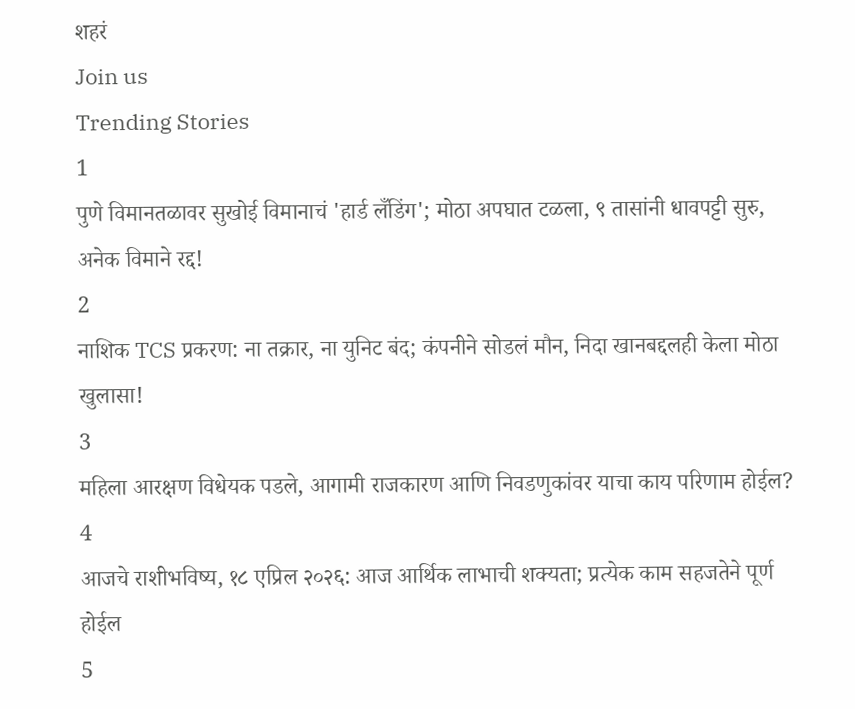शहरं
Join us
Trending Stories
1
पुणे विमानतळावर सुखोई विमानाचं 'हार्ड लँडिंग'; मोठा अपघात टळला, ९ तासांनी धावपट्टी सुरु, अनेक विमाने रद्द!
2
नाशिक TCS प्रकरण: ना तक्रार, ना युनिट बंद; कंपनीने सोडलं मौन, निदा खानबद्दलही केला मोठा खुलासा!
3
महिला आरक्षण विधेयक पडले, आगामी राजकारण आणि निवडणुकांवर याचा काय परिणाम होईल?
4
आजचे राशीभविष्य, १८ एप्रिल २०२६: आज आर्थिक लाभाची शक्यता; प्रत्येक काम सहजतेने पूर्ण होईल
5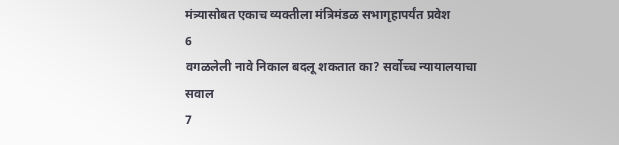मंत्र्यासोबत एकाच व्यक्तीला मंत्रिमंडळ सभागृहापर्यंत प्रवेश
6
वगळलेली नावे निकाल बदलू शकतात का? सर्वोच्च न्यायालयाचा सवाल
7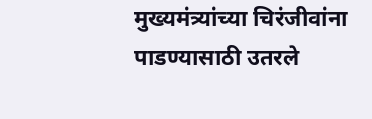मुख्यमंत्र्यांच्या चिरंजीवांना पाडण्यासाठी उतरले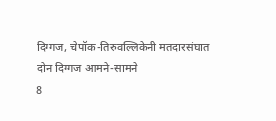दिग्गज, चेपॉक-तिरुवल्लिकेनी मतदारसंघात दोन दिग्गज आमने-सामने
8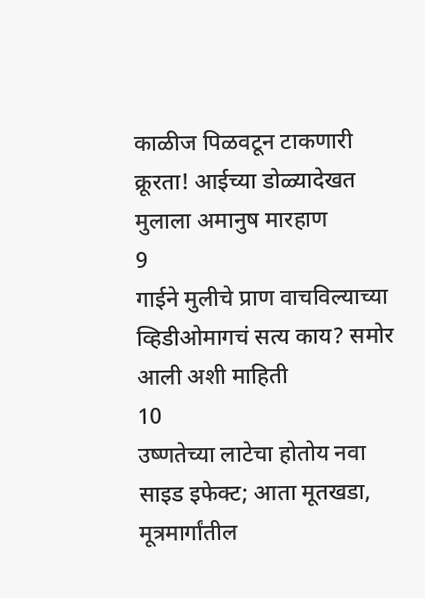काळीज पिळवटून टाकणारी क्रूरता! आईच्या डोळ्यादेखत मुलाला अमानुष मारहाण
9
गाईने मुलीचे प्राण वाचविल्याच्या व्हिडीओमागचं सत्य काय? समोर आली अशी माहिती
10
उष्णतेच्या लाटेचा होतोय नवा साइड इफेक्ट; आता मूतखडा, मूत्रमार्गांतील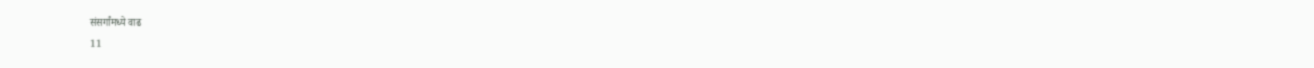संसर्गांमध्ये वाढ
11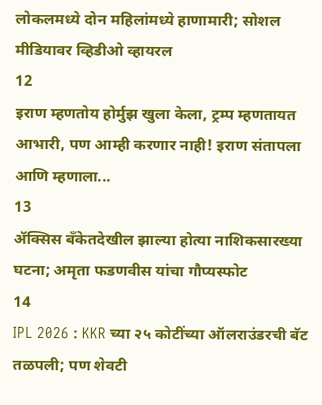लोकलमध्ये दोन महिलांमध्ये हाणामारी; सोशल मीडियावर व्हिडीओ व्हायरल
12
इराण म्हणतोय होर्मुझ खुला केला, ट्रम्प म्हणतायत आभारी, पण आम्ही करणार नाही! इराण संतापला आणि म्हणाला...
13
ॲक्सिस बँकेतदेखील झाल्या होत्या नाशिकसारख्या घटना; अमृता फडणवीस यांचा गौप्यस्फोट
14
IPL 2026 : KKR च्या २५ कोटींच्या ऑलराउंडरची बॅट तळपली; पण शेवटी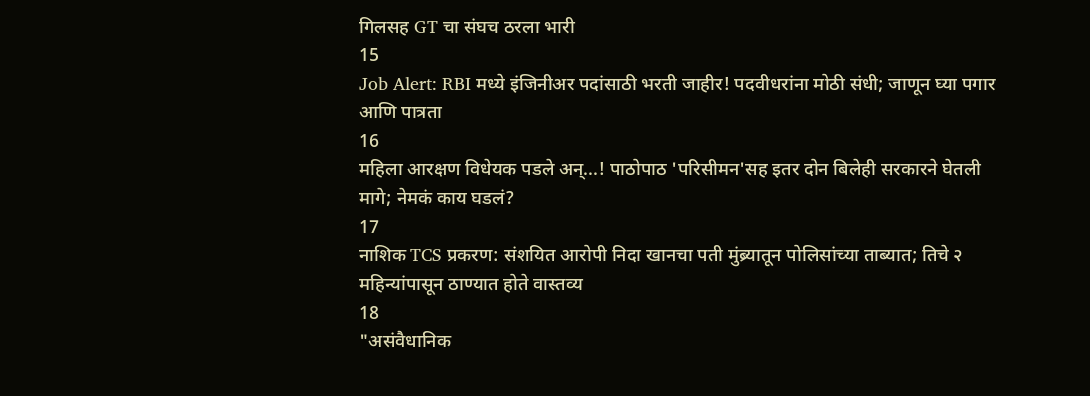गिलसह GT चा संघच ठरला भारी
15
Job Alert: RBI मध्ये इंजिनीअर पदांसाठी भरती जाहीर! पदवीधरांना मोठी संधी; जाणून घ्या पगार आणि पात्रता
16
महिला आरक्षण विधेयक पडले अन्...! पाठोपाठ 'परिसीमन'सह इतर दोन बिलेही सरकारने घेतली मागे; नेमकं काय घडलं?
17
नाशिक TCS प्रकरण: संशयित आरोपी निदा खानचा पती मुंब्र्यातून पोलिसांच्या ताब्यात; तिचे २ महिन्यांपासून ठाण्यात होते वास्तव्य
18
"असंवैधानिक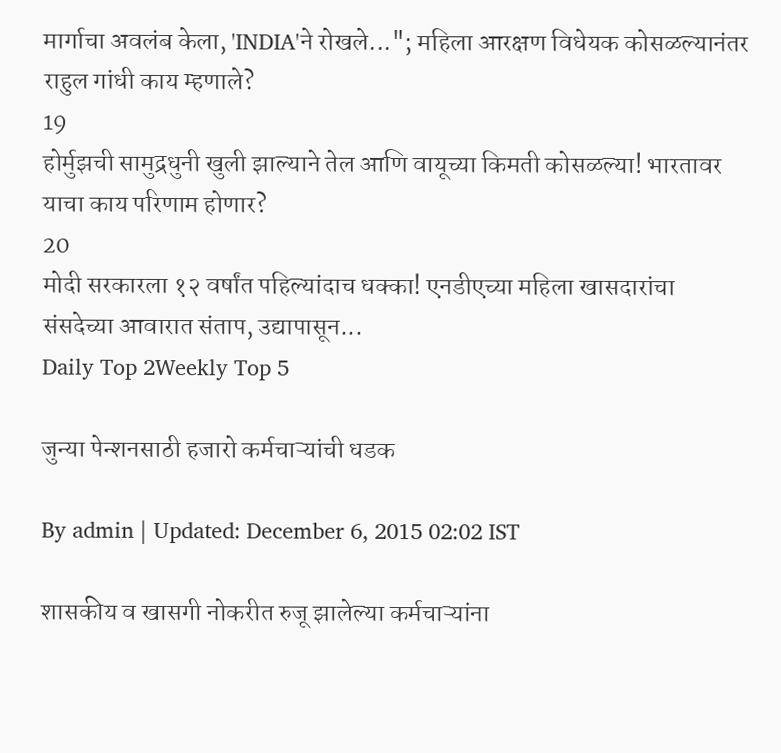मार्गाचा अवलंब केला, 'INDIA'ने रोखले..."; महिला आरक्षण विधेयक कोसळल्यानंतर राहुल गांधी काय म्हणाले?
19
होर्मुझची सामुद्रधुनी खुली झाल्याने तेल आणि वायूच्या किमती कोसळल्या! भारतावर याचा काय परिणाम होणार?
20
मोदी सरकारला १२ वर्षांत पहिल्यांदाच धक्का! एनडीएच्या महिला खासदारांचा संसदेच्या आवारात संताप, उद्यापासून...
Daily Top 2Weekly Top 5

जुन्या पेन्शनसाठी हजारो कर्मचाऱ्यांची धडक

By admin | Updated: December 6, 2015 02:02 IST

शासकीय व खासगी नोकरीत रुजू झालेल्या कर्मचाऱ्यांना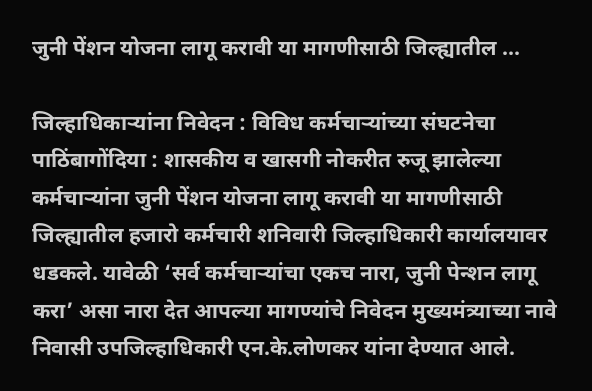जुनी पेंशन योजना लागू करावी या मागणीसाठी जिल्ह्यातील ...

जिल्हाधिकाऱ्यांना निवेदन : विविध कर्मचाऱ्यांच्या संघटनेचा पाठिंबागोंदिया : शासकीय व खासगी नोकरीत रुजू झालेल्या कर्मचाऱ्यांना जुनी पेंशन योजना लागू करावी या मागणीसाठी जिल्ह्यातील हजारो कर्मचारी शनिवारी जिल्हाधिकारी कार्यालयावर धडकले. यावेळी ‘सर्व कर्मचाऱ्यांचा एकच नारा, जुनी पेन्शन लागू करा’ असा नारा देत आपल्या मागण्यांचे निवेदन मुख्यमंत्र्याच्या नावे निवासी उपजिल्हाधिकारी एन.के.लोणकर यांना देण्यात आले.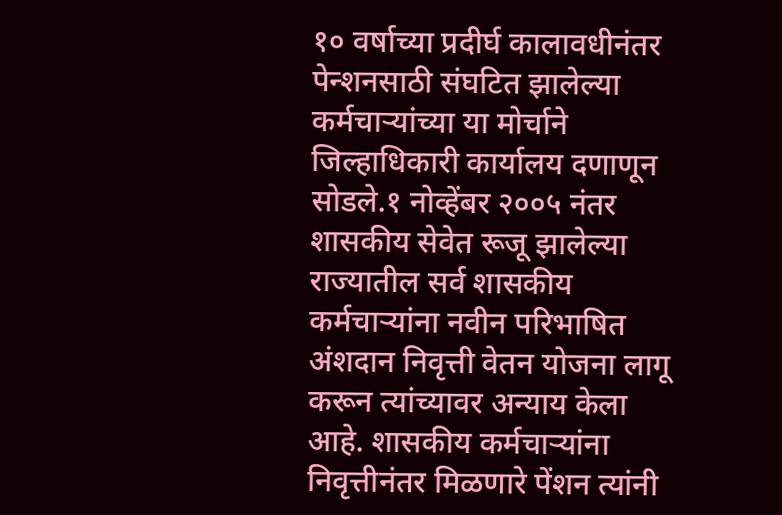१० वर्षाच्या प्रदीर्घ कालावधीनंतर पेन्शनसाठी संघटित झालेल्या कर्मचाऱ्यांच्या या मोर्चाने जिल्हाधिकारी कार्यालय दणाणून सोडले.१ नोव्हेंबर २००५ नंतर शासकीय सेवेत रूजू झालेल्या राज्यातील सर्व शासकीय कर्मचाऱ्यांना नवीन परिभाषित अंशदान निवृत्ती वेतन योजना लागू करून त्यांच्यावर अन्याय केला आहे. शासकीय कर्मचाऱ्यांना निवृत्तीनंतर मिळणारे पेंशन त्यांनी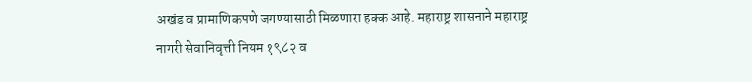अखंड व प्रामाणिकपणे जगण्यासाठी मिळणारा हक्क आहे. महाराष्ट्र शासनाने महाराष्ट्र नागरी सेवानिवृत्ती नियम १९८२ व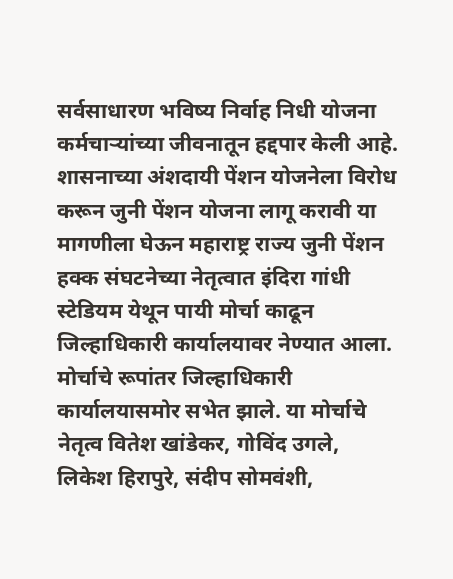सर्वसाधारण भविष्य निर्वाह निधी योजना कर्मचाऱ्यांच्या जीवनातून हद्दपार केली आहे. शासनाच्या अंशदायी पेंशन योजनेला विरोध करून जुनी पेंशन योजना लागू करावी या मागणीला घेऊन महाराष्ट्र राज्य जुनी पेंशन हक्क संघटनेच्या नेतृत्वात इंदिरा गांधी स्टेडियम येथून पायी मोर्चा काढून जिल्हाधिकारी कार्यालयावर नेण्यात आला. मोर्चाचे रूपांतर जिल्हाधिकारी कार्यालयासमोर सभेत झाले. या मोर्चाचे नेतृत्व वितेश खांडेकर, गोविंद उगले, लिकेश हिरापुरे, संदीप सोमवंशी,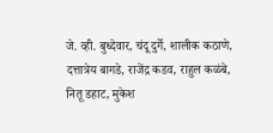जे. व्ही. बुध्देवार, चंदू दुर्गे, शालीक कठाणे, दत्तात्रेय बागडे, राजेंद्र कडव, राहुल कळंबे, नितू डहाट, मुकेश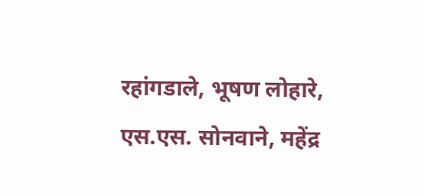रहांगडाले, भूषण लोहारे, एस.एस. सोनवाने, महेंद्र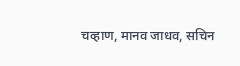चव्हाण, मानव जाधव, सचिन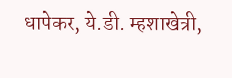धापेकर, ये.डी. म्हशाखेत्री,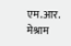एम.आर. मेश्राम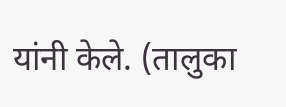यांनी केले. (तालुका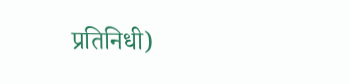प्रतिनिधी)